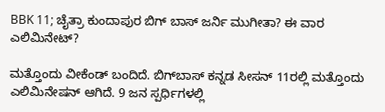BBK 11; ಚೈತ್ರಾ ಕುಂದಾಪುರ ಬಿಗ್ ಬಾಸ್ ಜರ್ನಿ ಮುಗೀತಾ? ಈ ವಾರ ಎಲಿಮಿನೇಟ್?

ಮತ್ತೊಂದು ವೀಕೆಂಡ್ ಬಂದಿದೆ. ಬಿಗ್‌ಬಾಸ್ ಕನ್ನಡ ಸೀಸನ್ 11ರಲ್ಲಿ ಮತ್ತೊಂದು ಎಲಿಮಿನೇಷನ್ ಆಗಿದೆ. 9 ಜನ ಸ್ಪರ್ಧಿಗಳಲ್ಲಿ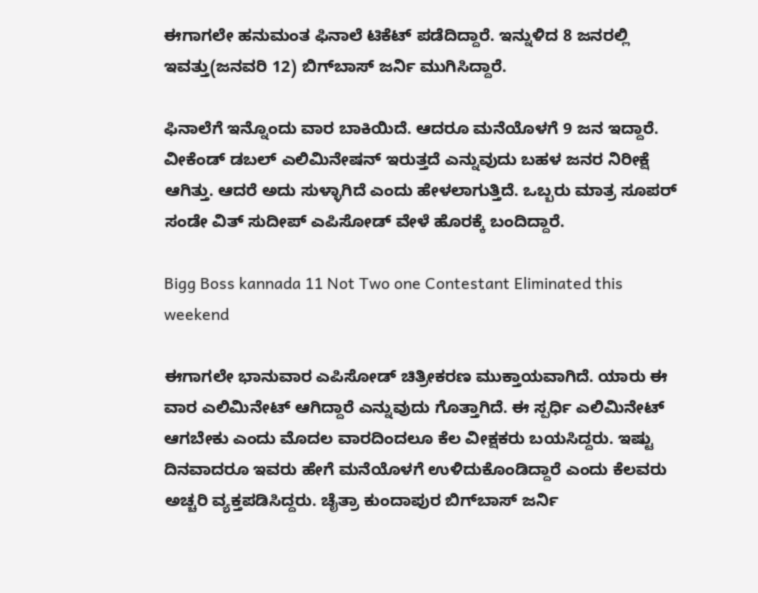ಈಗಾಗಲೇ ಹನುಮಂತ ಫಿನಾಲೆ ಟಿಕೆಟ್ ಪಡೆದಿದ್ದಾರೆ. ಇನ್ನುಳಿದ 8 ಜನರಲ್ಲಿ ಇವತ್ತು(ಜನವರಿ 12) ಬಿಗ್‌ಬಾಸ್ ಜರ್ನಿ ಮುಗಿಸಿದ್ದಾರೆ.

ಫಿನಾಲೆಗೆ ಇನ್ನೊಂದು ವಾರ ಬಾಕಿಯಿದೆ. ಆದರೂ ಮನೆಯೊಳಗೆ 9 ಜನ ಇದ್ದಾರೆ. ವೀಕೆಂಡ್ ಡಬಲ್ ಎಲಿಮಿನೇಷನ್ ಇರುತ್ತದೆ ಎನ್ನುವುದು ಬಹಳ ಜನರ ನಿರೀಕ್ಷೆ ಆಗಿತ್ತು. ಆದರೆ ಅದು ಸುಳ್ಳಾಗಿದೆ ಎಂದು ಹೇಳಲಾಗುತ್ತಿದೆ. ಒಬ್ಬರು ಮಾತ್ರ ಸೂಪರ್ ಸಂಡೇ ವಿತ್ ಸುದೀಪ್ ಎಪಿಸೋಡ್‌ ವೇಳೆ ಹೊರಕ್ಕೆ ಬಂದಿದ್ದಾರೆ.

Bigg Boss kannada 11 Not Two one Contestant Eliminated this weekend

ಈಗಾಗಲೇ ಭಾನುವಾರ ಎಪಿಸೋಡ್ ಚಿತ್ರೀಕರಣ ಮುಕ್ತಾಯವಾಗಿದೆ. ಯಾರು ಈ ವಾರ ಎಲಿಮಿನೇಟ್ ಆಗಿದ್ದಾರೆ ಎನ್ನುವುದು ಗೊತ್ತಾಗಿದೆ. ಈ ಸ್ಪರ್ಧಿ ಎಲಿಮಿನೇಟ್ ಆಗಬೇಕು ಎಂದು ಮೊದಲ ವಾರದಿಂದಲೂ ಕೆಲ ವೀಕ್ಷಕರು ಬಯಸಿದ್ದರು. ಇಷ್ಟು ದಿನವಾದರೂ ಇವರು ಹೇಗೆ ಮನೆಯೊಳಗೆ ಉಳಿದುಕೊಂಡಿದ್ದಾರೆ ಎಂದು ಕೆಲವರು ಅಚ್ಚರಿ ವ್ಯಕ್ತಪಡಿಸಿದ್ದರು. ಚೈತ್ರಾ ಕುಂದಾಪುರ ಬಿಗ್‌ಬಾಸ್ ಜರ್ನಿ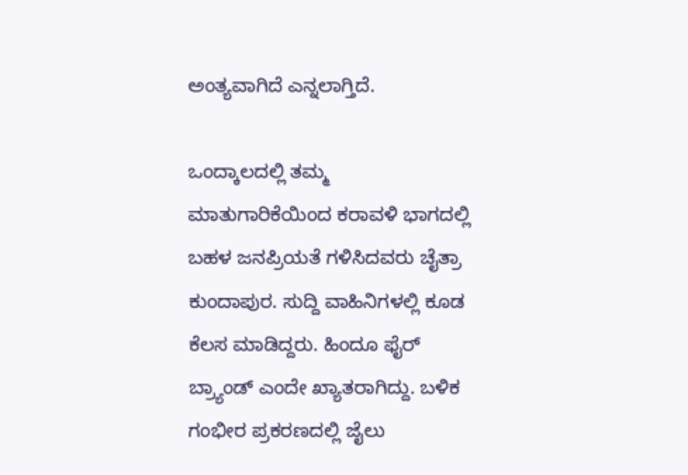ಅಂತ್ಯವಾಗಿದೆ ಎನ್ನಲಾಗ್ತಿದೆ.

ಒಂದ್ಕಾಲದಲ್ಲಿ ತಮ್ಮ ಮಾತುಗಾರಿಕೆಯಿಂದ ಕರಾವಳಿ ಭಾಗದಲ್ಲಿ ಬಹಳ ಜನಪ್ರಿಯತೆ ಗಳಿಸಿದವರು ಚೈತ್ರಾ ಕುಂದಾಪುರ. ಸುದ್ದಿ ವಾಹಿನಿಗಳಲ್ಲಿ ಕೂಡ ಕೆಲಸ ಮಾಡಿದ್ದರು. ಹಿಂದೂ ಫೈರ್‌ ಬ್ರ್ಯಾಂಡ್ ಎಂದೇ ಖ್ಯಾತರಾಗಿದ್ದು. ಬಳಿಕ ಗಂಭೀರ ಪ್ರಕರಣದಲ್ಲಿ ಜೈಲು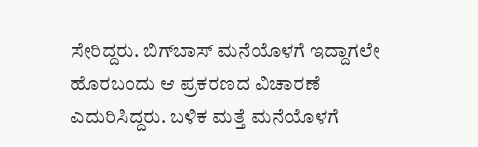ಸೇರಿದ್ದರು. ಬಿಗ್‌ಬಾಸ್ ಮನೆಯೊಳಗೆ ಇದ್ದಾಗಲೇ ಹೊರಬಂದು ಆ ಪ್ರಕರಣದ ವಿಚಾರಣೆ ಎದುರಿಸಿದ್ದರು. ಬಳಿಕ ಮತ್ತೆ ಮನೆಯೊಳಗೆ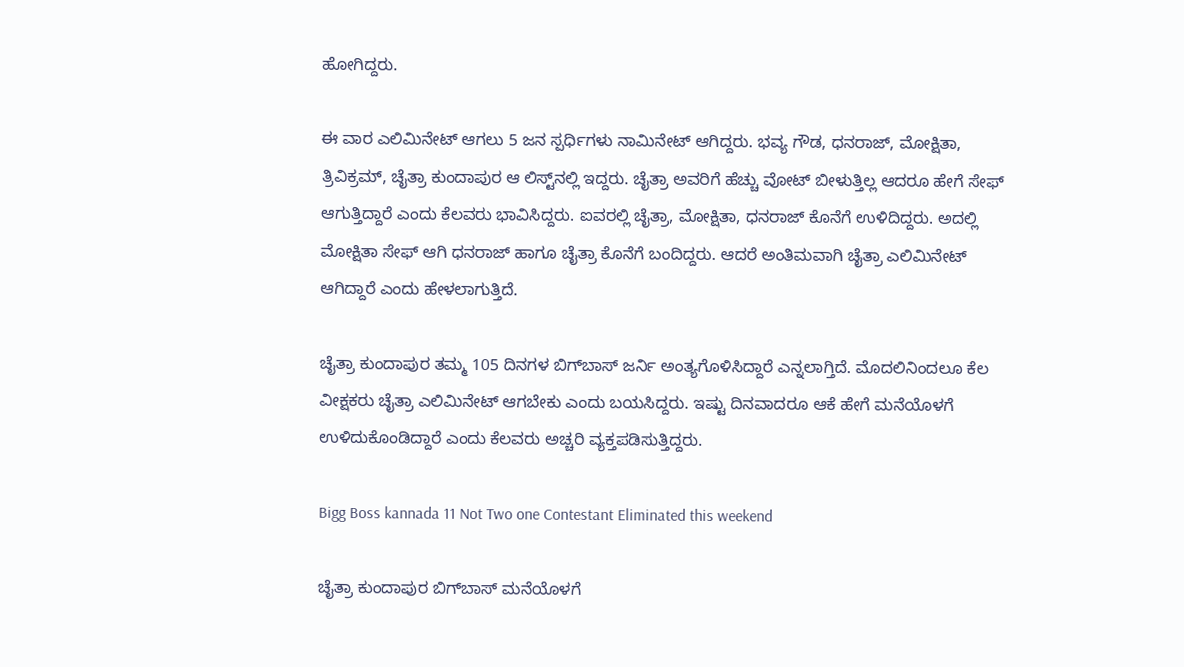ಹೋಗಿದ್ದರು.

ಈ ವಾರ ಎಲಿಮಿನೇಟ್ ಆಗಲು 5 ಜನ ಸ್ಪರ್ಧಿಗಳು ನಾಮಿನೇಟ್ ಆಗಿದ್ದರು. ಭವ್ಯ ಗೌಡ, ಧನರಾಜ್, ಮೋಕ್ಷಿತಾ, ತ್ರಿವಿಕ್ರಮ್, ಚೈತ್ರಾ ಕುಂದಾಪುರ ಆ ಲಿಸ್ಟ್‌ನಲ್ಲಿ ಇದ್ದರು. ಚೈತ್ರಾ ಅವರಿಗೆ ಹೆಚ್ಚು ವೋಟ್ ಬೀಳುತ್ತಿಲ್ಲ ಆದರೂ ಹೇಗೆ ಸೇಫ್ ಆಗುತ್ತಿದ್ದಾರೆ ಎಂದು ಕೆಲವರು ಭಾವಿಸಿದ್ದರು. ಐವರಲ್ಲಿ ಚೈತ್ರಾ, ಮೋಕ್ಷಿತಾ, ಧನರಾಜ್ ಕೊನೆಗೆ ಉಳಿದಿದ್ದರು. ಅದಲ್ಲಿ ಮೋಕ್ಷಿತಾ ಸೇಫ್ ಆಗಿ ಧನರಾಜ್ ಹಾಗೂ ಚೈತ್ರಾ ಕೊನೆಗೆ ಬಂದಿದ್ದರು. ಆದರೆ ಅಂತಿಮವಾಗಿ ಚೈತ್ರಾ ಎಲಿಮಿನೇಟ್ ಆಗಿದ್ದಾರೆ ಎಂದು ಹೇಳಲಾಗುತ್ತಿದೆ.

ಚೈತ್ರಾ ಕುಂದಾಪುರ ತಮ್ಮ 105 ದಿನಗಳ ಬಿಗ್‌ಬಾಸ್ ಜರ್ನಿ ಅಂತ್ಯಗೊಳಿಸಿದ್ದಾರೆ ಎನ್ನಲಾಗ್ತಿದೆ. ಮೊದಲಿನಿಂದಲೂ ಕೆಲ ವೀಕ್ಷಕರು ಚೈತ್ರಾ ಎಲಿಮಿನೇಟ್ ಆಗಬೇಕು ಎಂದು ಬಯಸಿದ್ದರು. ಇಷ್ಟು ದಿನವಾದರೂ ಆಕೆ ಹೇಗೆ ಮನೆಯೊಳಗೆ ಉಳಿದುಕೊಂಡಿದ್ದಾರೆ ಎಂದು ಕೆಲವರು ಅಚ್ಚರಿ ವ್ಯಕ್ತಪಡಿಸುತ್ತಿದ್ದರು.

Bigg Boss kannada 11 Not Two one Contestant Eliminated this weekend

ಚೈತ್ರಾ ಕುಂದಾಪುರ ಬಿಗ್‌ಬಾಸ್‌ ಮನೆಯೊಳಗೆ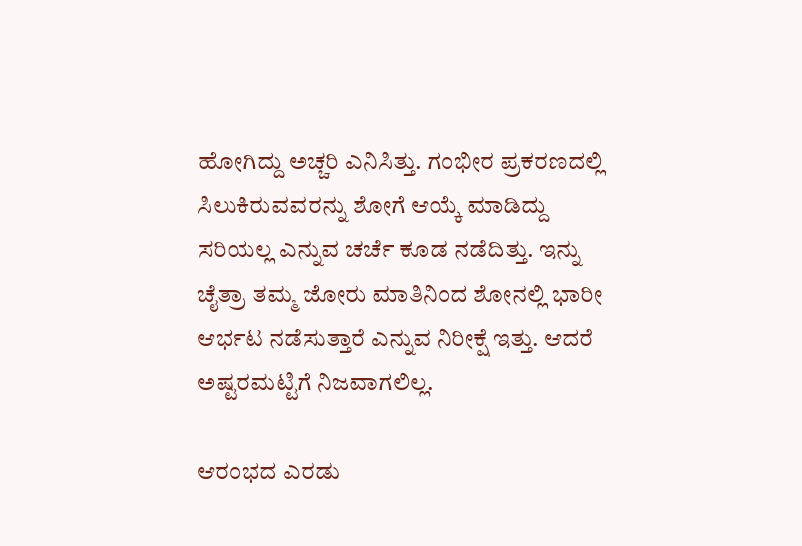ಹೋಗಿದ್ದು ಅಚ್ಚರಿ ಎನಿಸಿತ್ತು. ಗಂಭೀರ ಪ್ರಕರಣದಲ್ಲಿ ಸಿಲುಕಿರುವವರನ್ನು ಶೋಗೆ ಆಯ್ಕೆ ಮಾಡಿದ್ದು ಸರಿಯಲ್ಲ ಎನ್ನುವ ಚರ್ಚೆ ಕೂಡ ನಡೆದಿತ್ತು. ಇನ್ನು ಚೈತ್ರಾ ತಮ್ಮ ಜೋರು ಮಾತಿನಿಂದ ಶೋನಲ್ಲಿ ಭಾರೀ ಆರ್ಭಟ ನಡೆಸುತ್ತಾರೆ ಎನ್ನುವ ನಿರೀಕ್ಷೆ ಇತ್ತು. ಆದರೆ ಅಷ್ಟರಮಟ್ಟಿಗೆ ನಿಜವಾಗಲಿಲ್ಲ.

ಆರಂಭದ ಎರಡು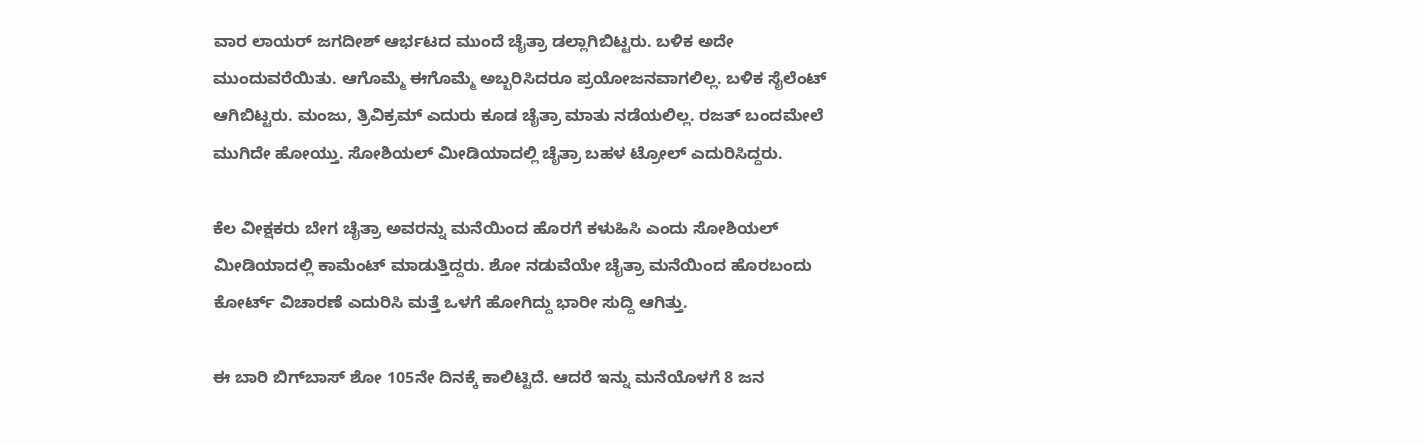ವಾರ ಲಾಯರ್ ಜಗದೀಶ್ ಆರ್ಭಟದ ಮುಂದೆ ಚೈತ್ರಾ ಡಲ್ಲಾಗಿಬಿಟ್ಟರು. ಬಳಿಕ ಅದೇ ಮುಂದುವರೆಯಿತು. ಆಗೊಮ್ಮೆ ಈಗೊಮ್ಮೆ ಅಬ್ಬರಿಸಿದರೂ ಪ್ರಯೋಜನವಾಗಲಿಲ್ಲ. ಬಳಿಕ ಸೈಲೆಂಟ್ ಆಗಿಬಿಟ್ಟರು. ಮಂಜು, ತ್ರಿವಿಕ್ರಮ್ ಎದುರು ಕೂಡ ಚೈತ್ರಾ ಮಾತು ನಡೆಯಲಿಲ್ಲ. ರಜತ್ ಬಂದಮೇಲೆ ಮುಗಿದೇ ಹೋಯ್ತು. ಸೋಶಿಯಲ್ ಮೀಡಿಯಾದಲ್ಲಿ ಚೈತ್ರಾ ಬಹಳ ಟ್ರೋಲ್ ಎದುರಿಸಿದ್ದರು.

ಕೆಲ ವೀಕ್ಷಕರು ಬೇಗ ಚೈತ್ರಾ ಅವರನ್ನು ಮನೆಯಿಂದ ಹೊರಗೆ ಕಳುಹಿಸಿ ಎಂದು ಸೋಶಿಯಲ್ ಮೀಡಿಯಾದಲ್ಲಿ ಕಾಮೆಂಟ್ ಮಾಡುತ್ತಿದ್ದರು. ಶೋ ನಡುವೆಯೇ ಚೈತ್ರಾ ಮನೆಯಿಂದ ಹೊರಬಂದು ಕೋರ್ಟ್ ವಿಚಾರಣೆ ಎದುರಿಸಿ ಮತ್ತೆ ಒಳಗೆ ಹೋಗಿದ್ದು ಭಾರೀ ಸುದ್ದಿ ಆಗಿತ್ತು.

ಈ ಬಾರಿ ಬಿಗ್‌ಬಾಸ್ ಶೋ 105ನೇ ದಿನಕ್ಕೆ ಕಾಲಿಟ್ಟಿದೆ. ಆದರೆ ಇನ್ನು ಮನೆಯೊಳಗೆ 8 ಜನ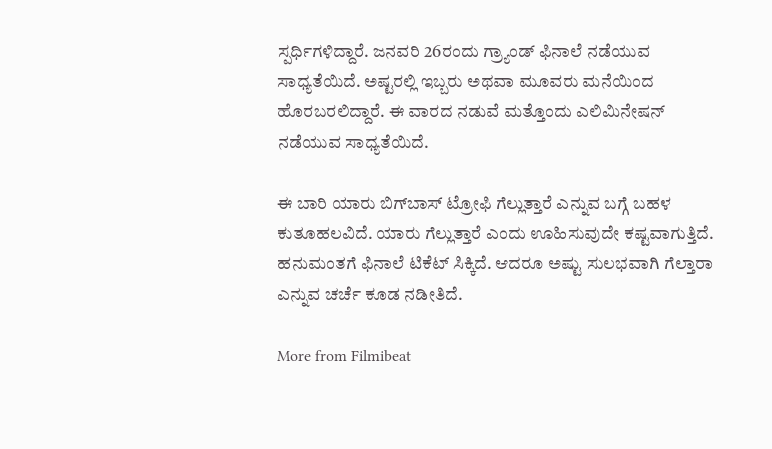ಸ್ಪರ್ಧಿಗಳಿದ್ದಾರೆ. ಜನವರಿ 26ರಂದು ಗ್ರ್ಯಾಂಡ್ ಫಿನಾಲೆ ನಡೆಯುವ ಸಾಧ್ಯತೆಯಿದೆ. ಅಷ್ಟರಲ್ಲಿ ಇಬ್ಬರು ಅಥವಾ ಮೂವರು ಮನೆಯಿಂದ ಹೊರಬರಲಿದ್ದಾರೆ. ಈ ವಾರದ ನಡುವೆ ಮತ್ತೊಂದು ಎಲಿಮಿನೇಷನ್ ನಡೆಯುವ ಸಾಧ್ಯತೆಯಿದೆ.

ಈ ಬಾರಿ ಯಾರು ಬಿಗ್‌ಬಾಸ್ ಟ್ರೋಫಿ ಗೆಲ್ಲುತ್ತಾರೆ ಎನ್ನುವ ಬಗ್ಗೆ ಬಹಳ ಕುತೂಹಲವಿದೆ. ಯಾರು ಗೆಲ್ಲುತ್ತಾರೆ ಎಂದು ಊಹಿಸುವುದೇ ಕಷ್ಟವಾಗುತ್ತಿದೆ. ಹನುಮಂತಗೆ ಫಿನಾಲೆ ಟಿಕೆಟ್ ಸಿಕ್ಕಿದೆ. ಆದರೂ ಅಷ್ಟು ಸುಲಭವಾಗಿ ಗೆಲ್ತಾರಾ ಎನ್ನುವ ಚರ್ಚೆ ಕೂಡ ನಡೀತಿದೆ.

More from Filmibeat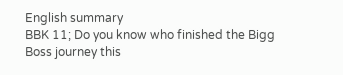English summary
BBK 11; Do you know who finished the Bigg Boss journey this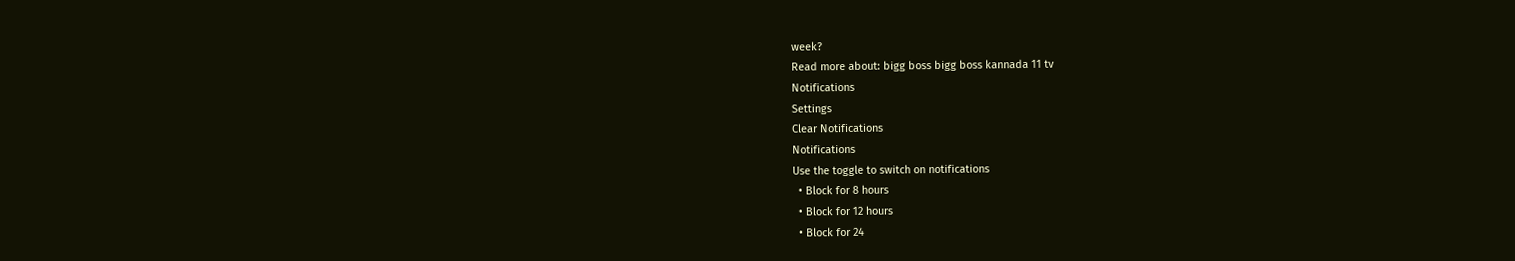week?
Read more about: bigg boss bigg boss kannada 11 tv
Notifications
Settings
Clear Notifications
Notifications
Use the toggle to switch on notifications
  • Block for 8 hours
  • Block for 12 hours
  • Block for 24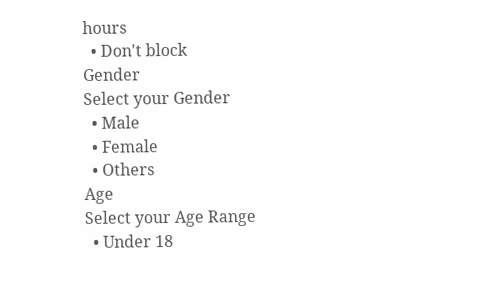hours
  • Don't block
Gender
Select your Gender
  • Male
  • Female
  • Others
Age
Select your Age Range
  • Under 18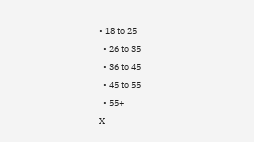• 18 to 25
  • 26 to 35
  • 36 to 45
  • 45 to 55
  • 55+
X